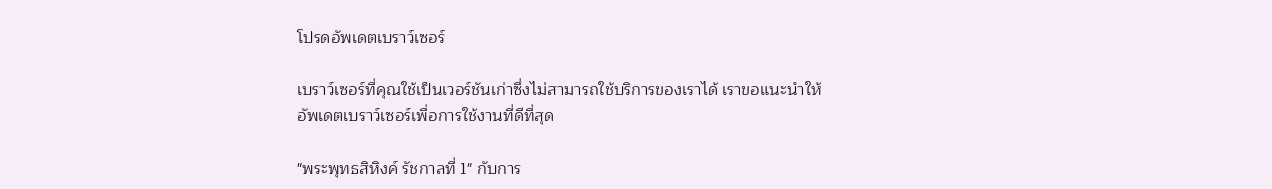โปรดอัพเดตเบราว์เซอร์

เบราว์เซอร์ที่คุณใช้เป็นเวอร์ชันเก่าซึ่งไม่สามารถใช้บริการของเราได้ เราขอแนะนำให้อัพเดตเบราว์เซอร์เพื่อการใช้งานที่ดีที่สุด

"พระพุทธสิหิงค์ รัชกาลที่ 1" กับการ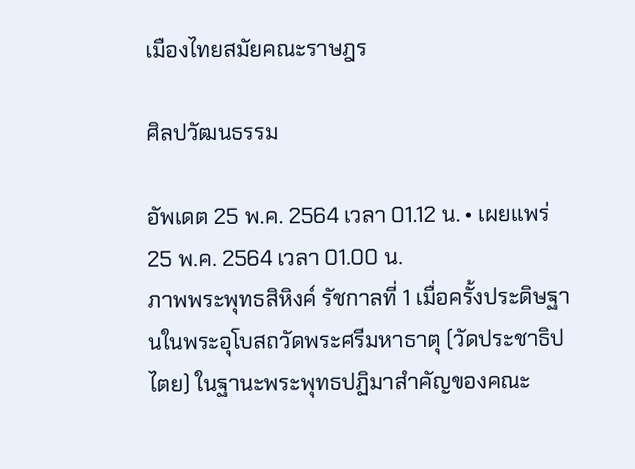เมืองไทยสมัยคณะราษฎร

ศิลปวัฒนธรรม

อัพเดต 25 พ.ค. 2564 เวลา 01.12 น. • เผยแพร่ 25 พ.ค. 2564 เวลา 01.00 น.
ภาพพระพุทธสิหิงค์ รัชกาลที่ 1 เมื่อครั้งประดิษฐานในพระอุโบสถวัดพระศรีมหาธาตุ (วัดประชาธิปไตย) ในฐานะพระพุทธปฏิมาสำคัญของคณะ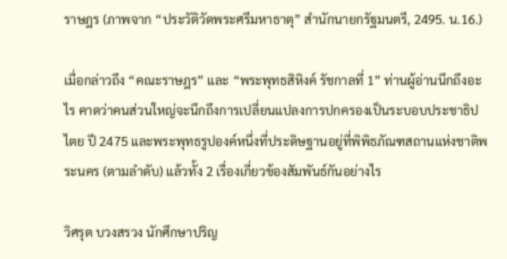ราษฎร (ภาพจาก “ประวัติวัดพระศรีมหาธาตุ” สำนักนายกรัฐมนตรี, 2495. น.16.)

เมื่อกล่าวถึง “คณะราษฎร” และ “พระพุทธสิหิงค์ รัชกาลที่ 1” ท่านผู้อ่านนึกถึงอะไร คาดว่าคนส่วนใหญ่จะนึกถึงการเปลี่ยนแปลงการปกครองเป็นระบอบประชาธิปไตย ปี 2475 และพระพุทธรูปองค์หนึ่งที่ประดิษฐานอยู่ที่พิพิธภัณฑสถานแห่งชาติพระนคร (ตามลำดับ) แล้วทั้ง 2 เรื่องเกี่ยวข้องสัมพันธ์กันอย่างไร

วิศรุต บวงสรวง นักศึกษาปริญ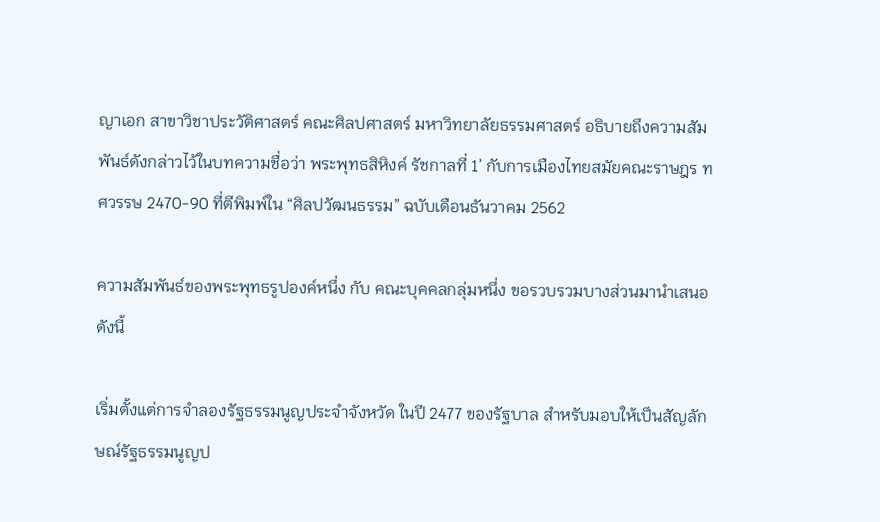ญาเอก สาขาวิชาประวัติศาสตร์ คณะศิลปศาสตร์ มหาวิทยาลัยธรรมศาสตร์ อธิบายถึงความสัมพันธ์ดังกล่าวไว้ในบทความชื่อว่า พระพุทธสิหิงค์ รัชกาลที่ 1’ กับการเมืองไทยสมัยคณะราษฎร ทศวรรษ 2470-90 ที่ตีพิมพ์ใน “ศิลปวัฒนธรรม” ฉบับเดือนธันวาคม 2562

ความสัมพันธ์ของพระพุทธรูปองค์หนึ่ง กับ คณะบุคคลกลุ่มหนึ่ง ขอรวบรวมบางส่วนมานำเสนอดังนี้

เริ่มตั้งแต่การจำลองรัฐธรรมนูญประจำจังหวัด ในปี 2477 ของรัฐบาล สำหรับมอบให้เป็นสัญลักษณ์รัฐธรรมนูญป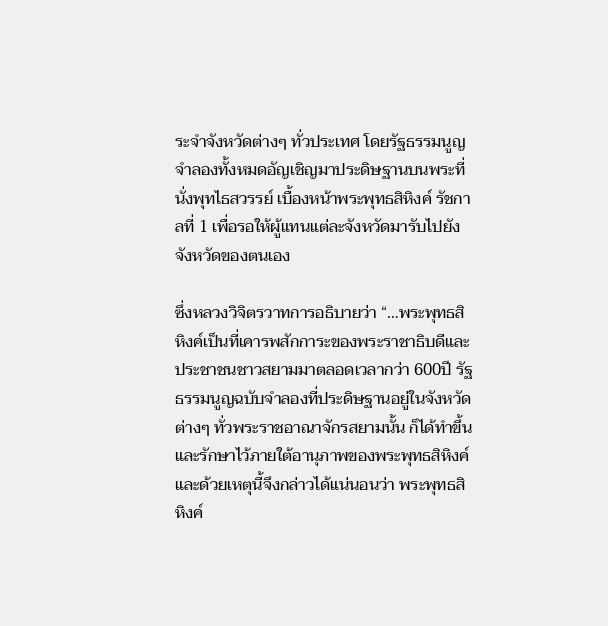ระจำจังหวัดต่างๆ ทั่วประเทศ โดยรัฐธรรมนูญจำลองทั้งหมดอัญเชิญมาประดิษฐานบนพระที่นั่งพุทไธสวรรย์ เบื้องหน้าพระพุทธสิหิงค์ รัชกาลที่ 1 เพื่อรอให้ผู้แทนแต่ละจังหวัดมารับไปยังจังหวัดของตนเอง

ซึ่งหลวงวิจิตรวาทการอธิบายว่า “…พระพุทธสิหิงค์เป็นที่เคารพสักการะของพระราชาธิบดีและประชาชนชาวสยามมาตลอดเวลากว่า 600ปี รัฐธรรมนูญฉบับจำลองที่ประดิษฐานอยู่ในจังหวัดต่างๆ ทั่วพระราชอาณาจักรสยามนั้น ก็ได้ทำขึ้นและรักษาไว้ภายใต้อานุภาพของพระพุทธสิหิงค์ และด้วยเหตุนี้จึงกล่าวได้แน่นอนว่า พระพุทธสิหิงค์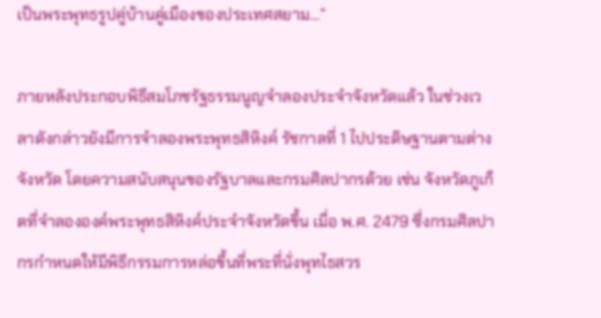เป็นพระพุทธรูปคู่บ้านคู่เมืองของประเทศสยาม…”

ภายหลังประกอบพิธีสมโภชรัฐธรรมนูญจำลองประจำจังหวัดแล้ว ในช่วงเวลาดังกล่าวยังมีการจำลองพระพุทธสิหิงค์ รัชกาลที่ 1 ไปประดิษฐานตามต่างจังหวัด โดยความสนับสนุนของรัฐบาลและกรมศิลปากรด้วย เช่น จังหวัดภูเก็ตที่จำลององค์พระพุทธสิหิงค์ประจำจังหวัดขึ้น เมื่อ พ.ศ. 2479 ซึ่งกรมศิลปากรกำหนดให้มีพิธีกรรมการหล่อขึ้นที่พระที่นั่งพุทไธสวร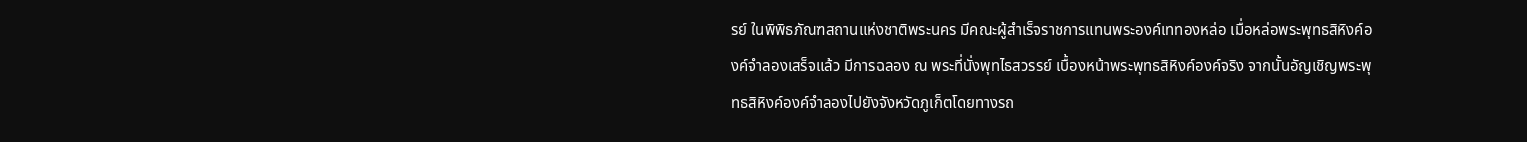รย์ ในพิพิธภัณฑสถานแห่งชาติพระนคร มีคณะผู้สำเร็จราชการแทนพระองค์เททองหล่อ เมื่อหล่อพระพุทธสิหิงค์องค์จำลองเสร็จแล้ว มีการฉลอง ณ พระที่นั่งพุทไธสวรรย์ เบื้องหน้าพระพุทธสิหิงค์องค์จริง จากนั้นอัญเชิญพระพุทธสิหิงค์องค์จำลองไปยังจังหวัดภูเก็ตโดยทางรถ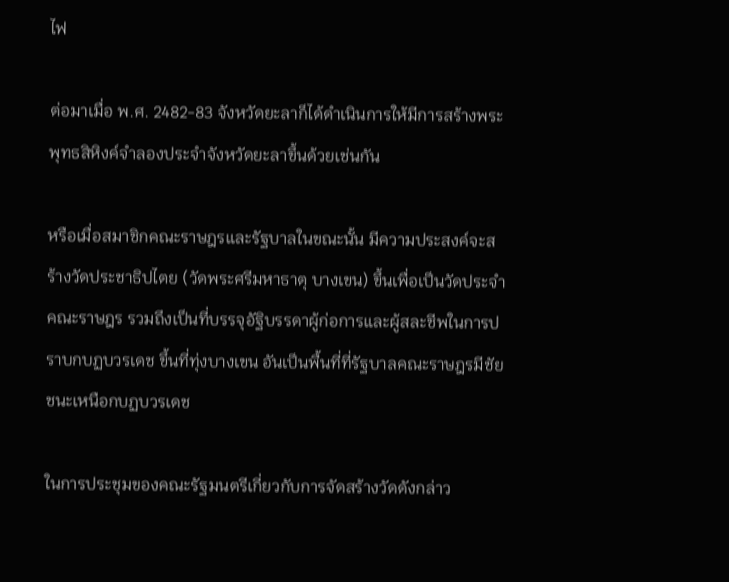ไฟ

ต่อมาเมื่อ พ.ศ. 2482-83 จังหวัดยะลาก็ได้ดำเนินการให้มีการสร้างพระพุทธสิหิงค์จำลองประจำจังหวัดยะลาขึ้นด้วยเช่นกัน

หรือเมื่อสมาชิกคณะราษฎรและรัฐบาลในขณะนั้น มีความประสงค์จะสร้างวัดประชาธิปไตย (วัดพระศรีมหาธาตุ บางเขน) ขึ้นเพื่อเป็นวัดประจำคณะราษฎร รวมถึงเป็นที่บรรจุอัฐิบรรดาผู้ก่อการและผู้สละชีพในการปราบกบฏบวรเดช ขึ้นที่ทุ่งบางเขน อันเป็นพื้นที่ที่รัฐบาลคณะราษฎรมีชัยชนะเหนือกบฏบวรเดช

ในการประชุมของคณะรัฐมนตรีเกี่ยวกับการจัดสร้างวัดดังกล่าว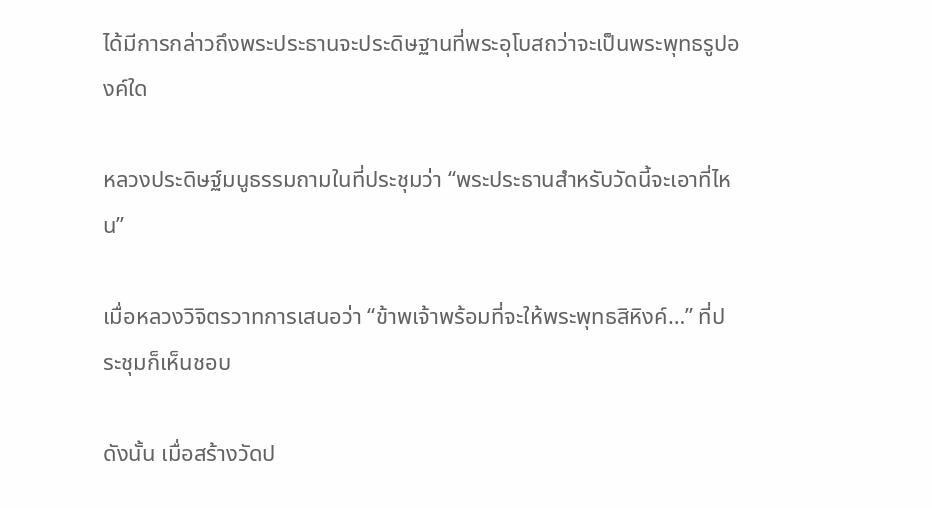ได้มีการกล่าวถึงพระประธานจะประดิษฐานที่พระอุโบสถว่าจะเป็นพระพุทธรูปองค์ใด

หลวงประดิษฐ์มนูธรรมถามในที่ประชุมว่า “พระประธานสำหรับวัดนี้จะเอาที่ไหน”

เมื่อหลวงวิจิตรวาทการเสนอว่า “ข้าพเจ้าพร้อมที่จะให้พระพุทธสิหิงค์…” ที่ประชุมก็เห็นชอบ

ดังนั้น เมื่อสร้างวัดป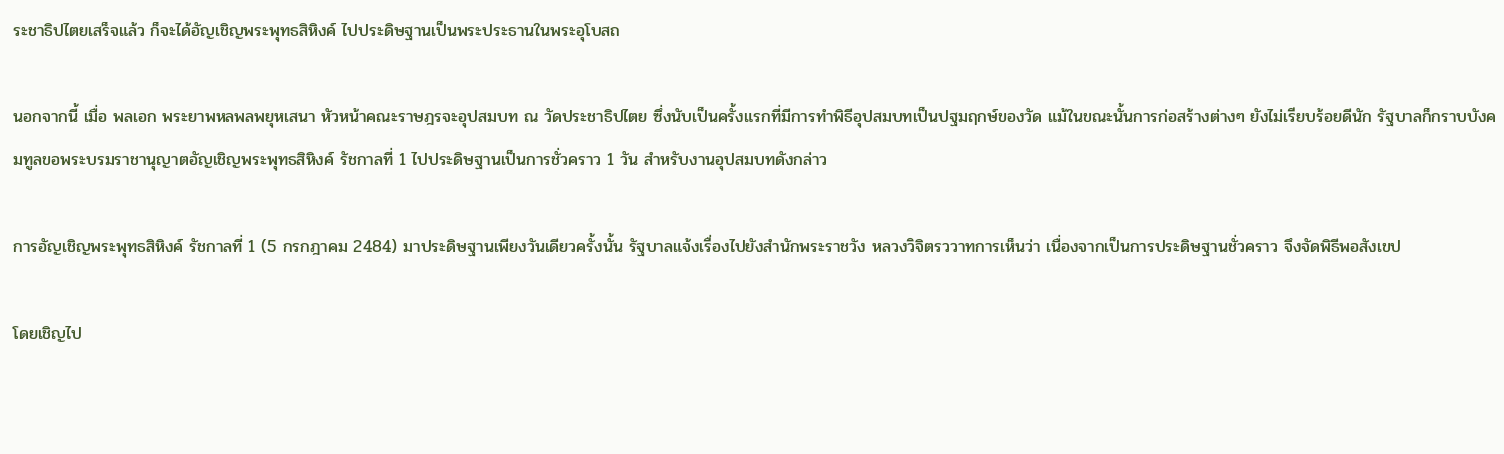ระชาธิปไตยเสร็จแล้ว ก็จะได้อัญเชิญพระพุทธสิหิงค์ ไปประดิษฐานเป็นพระประธานในพระอุโบสถ

นอกจากนี้ เมื่อ พลเอก พระยาพหลพลพยุหเสนา หัวหน้าคณะราษฎรจะอุปสมบท ณ วัดประชาธิปไตย ซึ่งนับเป็นครั้งแรกที่มีการทำพิธีอุปสมบทเป็นปฐมฤกษ์ของวัด แม้ในขณะนั้นการก่อสร้างต่างๆ ยังไม่เรียบร้อยดีนัก รัฐบาลก็กราบบังคมทูลขอพระบรมราชานุญาตอัญเชิญพระพุทธสิหิงค์ รัชกาลที่ 1 ไปประดิษฐานเป็นการชั่วคราว 1 วัน สำหรับงานอุปสมบทดังกล่าว

การอัญเชิญพระพุทธสิหิงค์ รัชกาลที่ 1 (5 กรกฎาคม 2484) มาประดิษฐานเพียงวันเดียวครั้งนั้น รัฐบาลแจ้งเรื่องไปยังสำนักพระราชวัง หลวงวิจิตรววาทการเห็นว่า เนื่องจากเป็นการประดิษฐานชั่วคราว จึงจัดพิธีพอสังเขป

โดยเชิญไป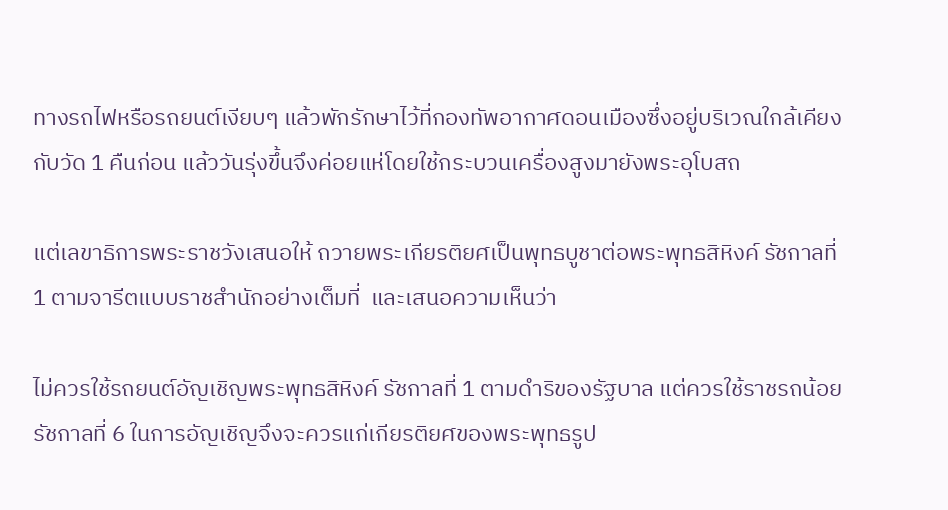ทางรถไฟหรือรถยนต์เงียบๆ แล้วพักรักษาไว้ที่กองทัพอากาศดอนเมืองซึ่งอยู่บริเวณใกล้เคียงกับวัด 1 คืนก่อน แล้ววันรุ่งขึ้นจึงค่อยแห่โดยใช้กระบวนเครื่องสูงมายังพระอุโบสถ

แต่เลขาธิการพระราชวังเสนอให้ ถวายพระเกียรติยศเป็นพุทธบูชาต่อพระพุทธสิหิงค์ รัชกาลที่ 1 ตามจารีตแบบราชสำนักอย่างเต็มที่  และเสนอความเห็นว่า

ไม่ควรใช้รถยนต์อัญเชิญพระพุทธสิหิงค์ รัชกาลที่ 1 ตามดำริของรัฐบาล แต่ควรใช้ราชรถน้อย รัชกาลที่ 6 ในการอัญเชิญจึงจะควรแก่เกียรติยศของพระพุทธรูป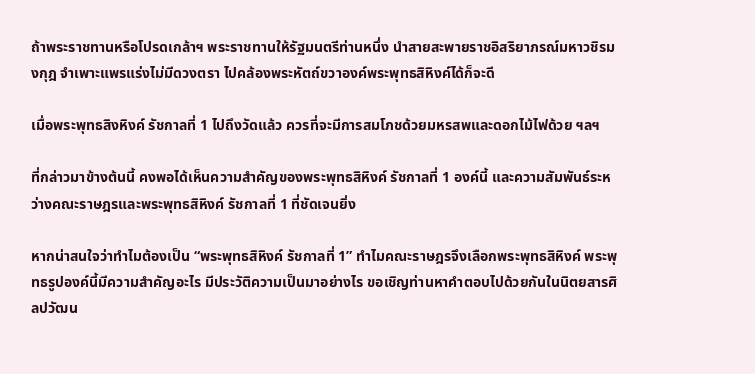ถ้าพระราชทานหรือโปรดเกล้าฯ พระราชทานให้รัฐมนตรีท่านหนึ่ง นำสายสะพายราชอิสริยาภรณ์มหาวชิรมงกุฎ จำเพาะแพรแร่งไม่มีดวงตรา ไปคล้องพระหัตถ์ขวาองค์พระพุทธสิหิงค์ได้ก็จะดี

เมื่อพระพุทธสิงหิงค์ รัชกาลที่ 1 ไปถึงวัดแล้ว ควรที่จะมีการสมโภชด้วยมหรสพและดอกไม้ไฟด้วย ฯลฯ

ที่กล่าวมาข้างต้นนี้ คงพอได้เห็นความสำคัญของพระพุทธสิหิงค์ รัชกาลที่ 1 องค์นี้ และความสัมพันธ์ระหว่างคณะราษฎรและพระพุทธสิหิงค์ รัชกาลที่ 1 ที่ชัดเจนยิ่ง

หากน่าสนใจว่าทำไมต้องเป็น “พระพุทธสิหิงค์ รัชกาลที่ 1” ทำไมคณะราษฎรจึงเลือกพระพุทธสิหิงค์ พระพุทธรูปองค์นี้มีความสำคัญอะไร มีประวัติความเป็นมาอย่างไร ขอเชิญท่านหาคำตอบไปด้วยกันในนิตยสารศิลปวัฒน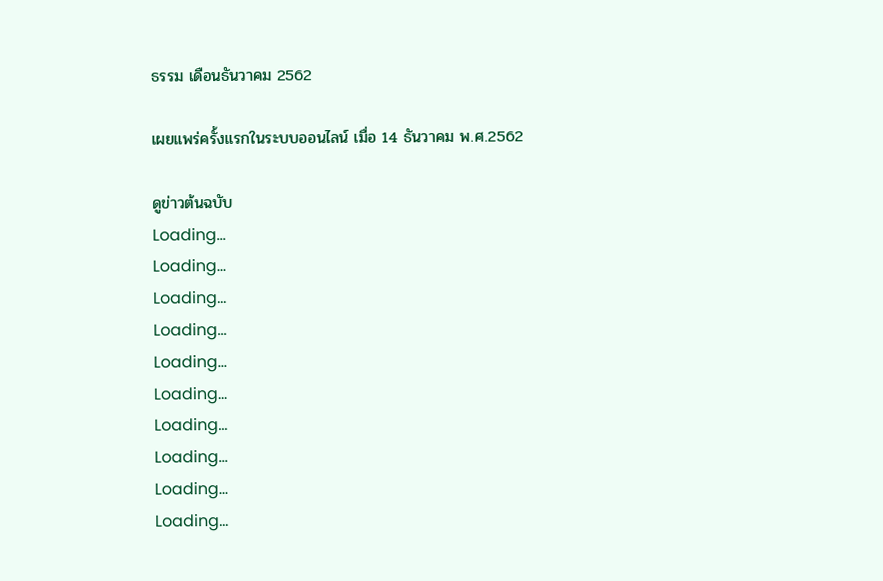ธรรม เดือนธันวาคม 2562

เผยแพร่ครั้งแรกในระบบออนไลน์ เมื่อ 14 ธันวาคม พ.ศ.2562

ดูข่าวต้นฉบับ
Loading...
Loading...
Loading...
Loading...
Loading...
Loading...
Loading...
Loading...
Loading...
Loading...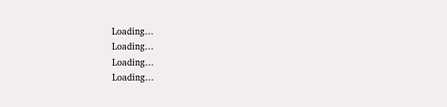Loading...
Loading...
Loading...
Loading...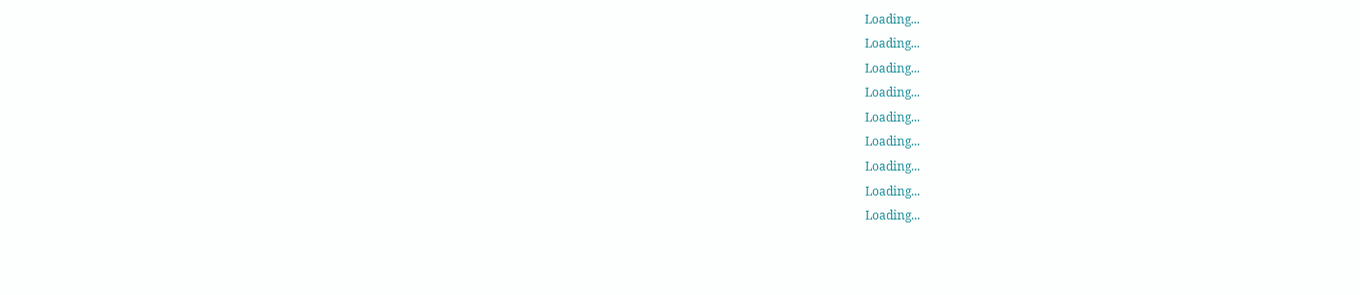Loading...
Loading...
Loading...
Loading...
Loading...
Loading...
Loading...
Loading...
Loading...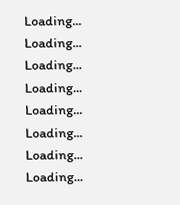Loading...
Loading...
Loading...
Loading...
Loading...
Loading...
Loading...
Loading...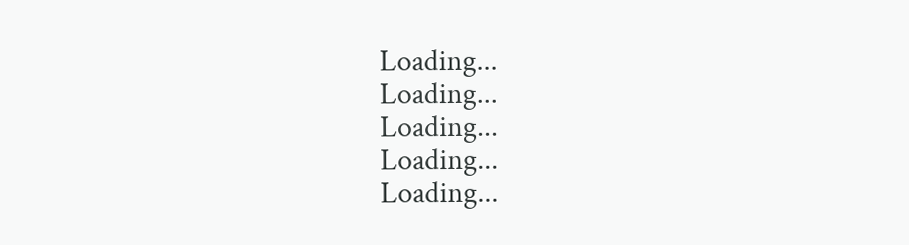Loading...
Loading...
Loading...
Loading...
Loading...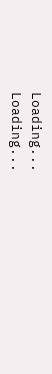Loading...
Loading...